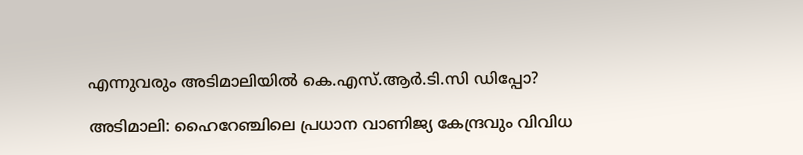എന്നുവരും അടിമാലിയിൽ കെ.എസ്.ആർ.ടി.സി ഡിപ്പോ?

അടിമാലി: ഹൈറേഞ്ചിലെ പ്രധാന വാണിജ്യ കേന്ദ്രവും വിവിധ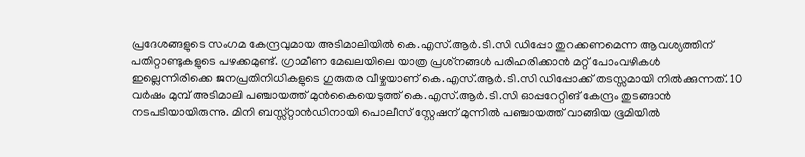പ്രദേശങ്ങളുടെ സംഗമ കേന്ദ്രവുമായ അടിമാലിയില്‍ കെ.എസ്.ആര്‍.ടി.സി ഡിപ്പോ തുറക്കണമെന്ന ആവശ്യത്തിന് പതിറ്റാണ്ടുകളുടെ പഴക്കമുണ്ട്. ഗ്രാമീണ മേഖലയിലെ യാത്ര പ്രശ്‌നങ്ങള്‍ പരിഹരിക്കാന്‍ മറ്റ് പോംവഴികൾ ഇല്ലെന്നിരിക്കെ ജനപ്രതിനിധികളുടെ ഗുരുതര വീഴ്ചയാണ് കെ.എസ്.ആര്‍.ടി.സി ഡിപ്പോക്ക് തടസ്സമായി നില്‍ക്കുന്നത്. 10 വര്‍ഷം മുമ്പ് അടിമാലി പഞ്ചായത്ത് മുന്‍കൈയെടുത്ത് കെ.എസ്.ആര്‍.ടി.സി ഓപ്പറേറ്റിങ് കേന്ദ്രം തുടങ്ങാന്‍ നടപടിയായിരുന്നു. മിനി ബസ്സ്റ്റാൻഡിനായി പൊലീസ് സ്റ്റേഷന് മുന്നില്‍ പഞ്ചായത്ത് വാങ്ങിയ ഭൂമിയില്‍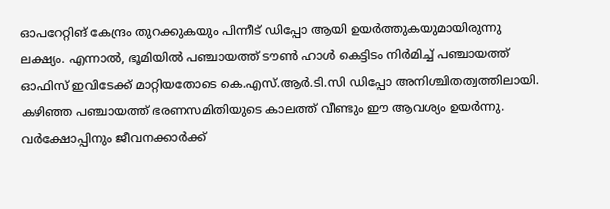ഓപറേറ്റിങ് കേന്ദ്രം തുറക്കുകയും പിന്നീട് ഡിപ്പോ ആയി ഉയർത്തുകയുമായിരുന്നു ലക്ഷ്യം. എന്നാല്‍, ഭൂമിയിൽ പഞ്ചായത്ത് ടൗണ്‍ ഹാള്‍ കെട്ടിടം നിർമിച്ച് പഞ്ചായത്ത് ഓഫിസ് ഇവിടേക്ക് മാറ്റിയതോടെ കെ.എസ്.ആര്‍.ടി.സി ഡിപ്പോ അനിശ്ചിതത്വത്തിലായി. കഴിഞ്ഞ പഞ്ചായത്ത് ഭരണസമിതിയുടെ കാലത്ത് വീണ്ടും ഈ ആവശ്യം ഉയര്‍ന്നു. വര്‍ക്ഷോപ്പിനും ജീവനക്കാര്‍ക്ക്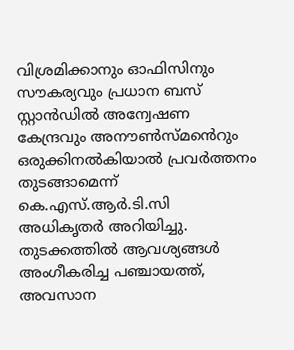വിശ്രമിക്കാനും ഓഫിസിനും സൗകര്യവും പ്രധാന ബസ് സ്റ്റാൻഡിൽ അന്വേഷണ കേന്ദ്രവും അനൗണ്‍സ്‌മൻെറും ഒരുക്കിനല്‍കിയാല്‍ പ്രവര്‍ത്തനം തുടങ്ങാമെന്ന് കെ.എസ്.ആര്‍.ടി.സി അധികൃതര്‍ അറിയിച്ചു. തുടക്കത്തില്‍ ആവശ്യങ്ങൾ അംഗീകരിച്ച പഞ്ചായത്ത്, അവസാന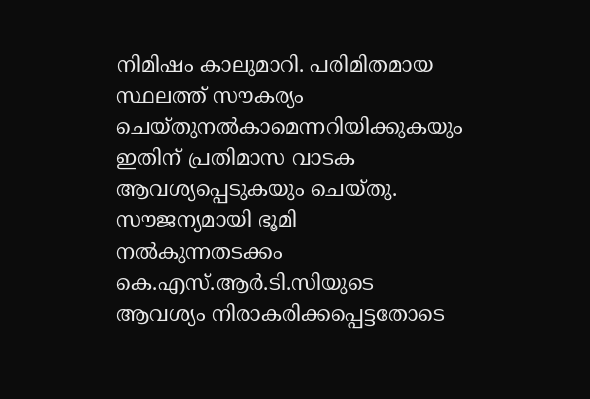നിമിഷം കാലുമാറി. പരിമിതമായ സ്ഥലത്ത് സൗകര്യം ചെയ്തുനല്‍കാമെന്നറിയിക്കുകയും ഇതിന് പ്രതിമാസ വാടക ആവശ്യപ്പെടുകയും ചെയ്തു. സൗജന്യമായി ഭൂമി നല്‍കുന്നതടക്കം കെ.എസ്.ആര്‍.ടി.സിയുടെ ആവശ്യം നിരാകരിക്കപ്പെട്ടതോടെ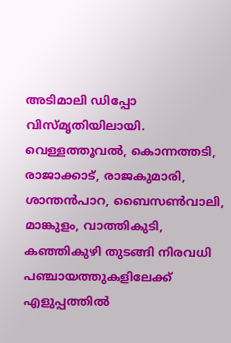അടിമാലി ഡിപ്പോ വിസ്മൃതിയിലായി. വെള്ളത്തൂവല്‍, കൊന്നത്തടി, രാജാക്കാട്, രാജകുമാരി, ശാന്തന്‍പാറ, ബൈസണ്‍വാലി, മാങ്കുളം, വാത്തികുടി, കഞ്ഞികുഴി തുടങ്ങി നിരവധി പഞ്ചായത്തുകളിലേക്ക് എളുപ്പത്തില്‍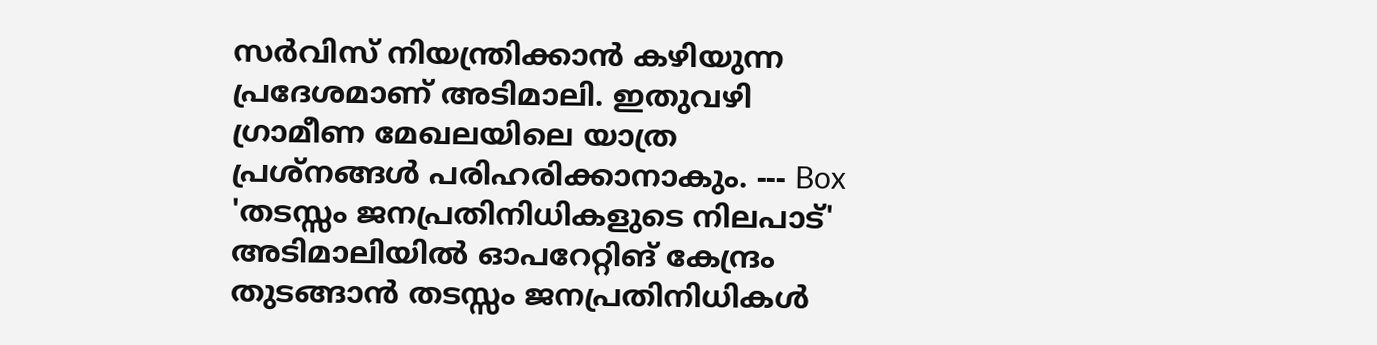സര്‍വിസ് നിയന്ത്രിക്കാന്‍ കഴിയുന്ന പ്രദേശമാണ് അടിമാലി. ഇതുവഴി ഗ്രാമീണ മേഖലയിലെ യാത്ര പ്രശ്‌നങ്ങള്‍ പരിഹരിക്കാനാകും. --- Box 'തടസ്സം ജനപ്രതിനിധികളുടെ നിലപാട്' അടിമാലിയില്‍ ഓപറേറ്റിങ് കേന്ദ്രം തുടങ്ങാന്‍ തടസ്സം ജനപ്രതിനിധികൾ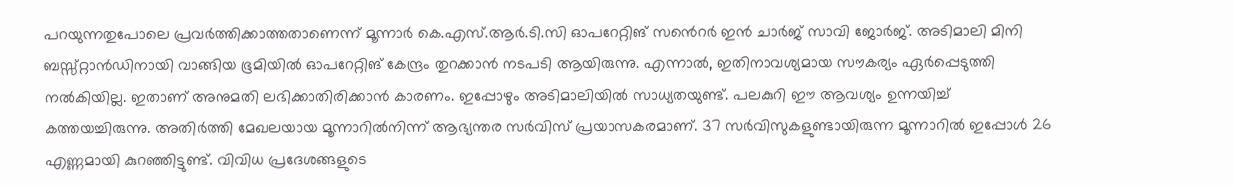പറയുന്നതുപോലെ പ്രവര്‍ത്തിക്കാത്തതാണെന്ന് മൂന്നാര്‍ കെ.എസ്.ആര്‍.ടി.സി ഓപറേറ്റിങ് സൻെറർ ഇന്‍ ചാര്‍ജ് സാവി ജോര്‍ജ്. അടിമാലി മിനി ബസ്സ്റ്റാൻഡിനായി വാങ്ങിയ ഭൂമിയില്‍ ഓപറേറ്റിങ് കേന്ദ്രം തുറക്കാന്‍ നടപടി ആയിരുന്നു. എന്നാല്‍, ഇതിനാവശ്യമായ സൗകര്യം ഏര്‍പ്പെടുത്തി നൽകിയില്ല. ഇതാണ് അനുമതി ലഭിക്കാതിരിക്കാന്‍ കാരണം. ഇപ്പോഴും അടിമാലിയില്‍ സാധ്യതയുണ്ട്. പലകുറി ഈ ആവശ്യം ഉന്നയിച്ച് കത്തയച്ചിരുന്നു. അതിർത്തി മേഖലയായ മൂന്നാറില്‍നിന്ന് ആഭ്യന്തര സർവിസ് പ്രയാസകരമാണ്. 37 സര്‍വിസുകളുണ്ടായിരുന്ന മൂന്നാറില്‍ ഇപ്പോള്‍ 26 എണ്ണമായി കുറഞ്ഞിട്ടുണ്ട്. വിവിധ പ്രദേശങ്ങളുടെ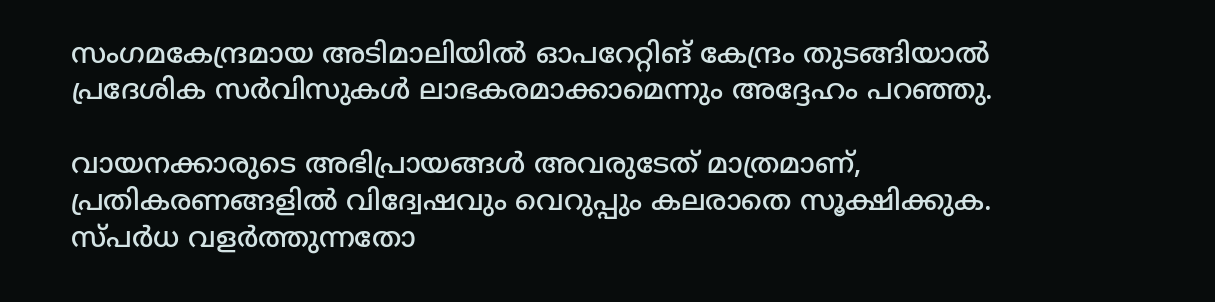സംഗമകേന്ദ്രമായ അടിമാലിയില്‍ ഓപറേറ്റിങ് കേന്ദ്രം തുടങ്ങിയാല്‍ പ്രദേശിക സര്‍വിസുകള്‍ ലാഭകരമാക്കാമെന്നും അദ്ദേഹം പറഞ്ഞു.

വായനക്കാരുടെ അഭിപ്രായങ്ങള്‍ അവരുടേത് മാത്രമാണ്, പ്രതികരണങ്ങളിൽ വിദ്വേഷവും വെറുപ്പും കലരാതെ സൂക്ഷിക്കുക. സ്പർധ വളർത്തുന്നതോ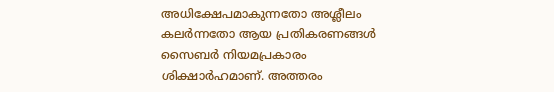അധിക്ഷേപമാകുന്നതോ അശ്ലീലം കലർന്നതോ ആയ പ്രതികരണങ്ങൾ സൈബർ നിയമപ്രകാരം ശിക്ഷാർഹമാണ്. അത്തരം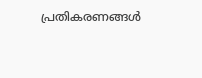പ്രതികരണങ്ങൾ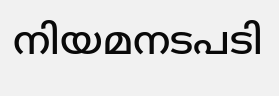നിയമനടപടി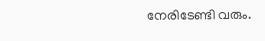നേരിടേണ്ടി വരും.